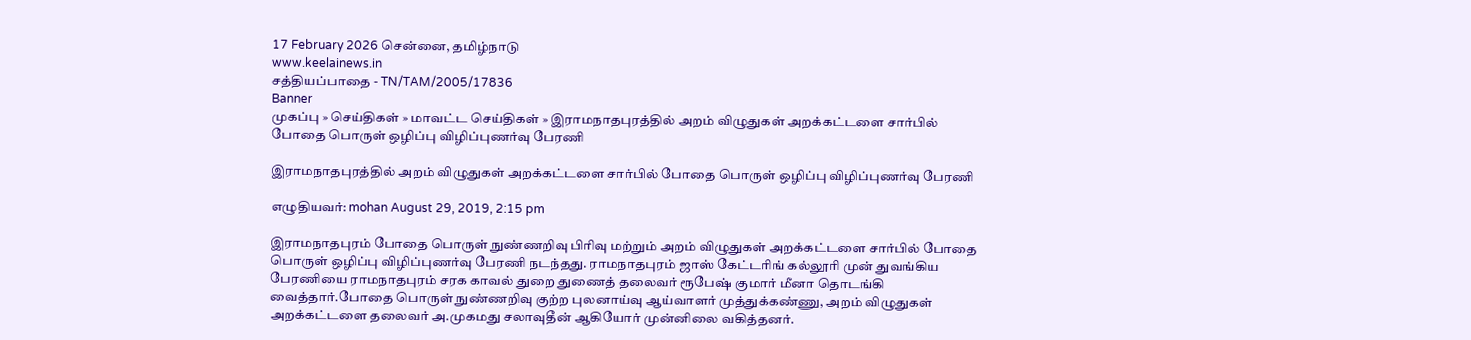17 February 2026 சென்னை, தமிழ்நாடு
www.keelainews.in
சத்தியப்பாதை - TN/TAM/2005/17836
Banner
முகப்பு » செய்திகள் » மாவட்ட செய்திகள் » இராமநாதபுரத்தில் அறம் விழுதுகள் அறக்கட்டளை சார்பில் போதை பொருள் ஒழிப்பு விழிப்புணர்வு பேரணி

இராமநாதபுரத்தில் அறம் விழுதுகள் அறக்கட்டளை சார்பில் போதை பொருள் ஒழிப்பு விழிப்புணர்வு பேரணி

எழுதியவர்: mohan August 29, 2019, 2:15 pm

இராமநாதபுரம் போதை பொருள் நுண்ணறிவு பிரிவு மற்றும் அறம் விழுதுகள் அறக்கட்டளை சார்பில் போதை பொருள் ஒழிப்பு விழிப்புணர்வு பேரணி நடந்தது. ராமநாதபுரம் ஜாஸ் கேட்டரிங் கல்லூரி முன் துவங்கிய பேரணியை ராமநாதபுரம் சரக காவல் துறை துணைத் தலைவர் ரூபேஷ் குமார் மீனா தொடங்கி வைத்தார்.போதை பொருள் நுண்ணறிவு குற்ற புலனாய்வு ஆய்வாளர் முத்துக்கண்ணு, அறம் விழுதுகள் அறக்கட்டளை தலைவர் அ.முகமது சலாவுதீன் ஆகியோர் முன்னிலை வகித்தனர்.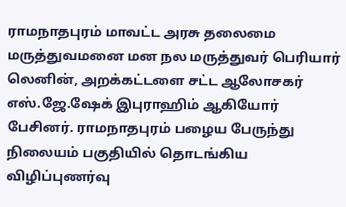ராமநாதபுரம் மாவட்ட அரசு தலைமை மருத்துவமனை மன நல மருத்துவர் பெரியார் லெனின், அறக்கட்டளை சட்ட ஆலோசகர் எஸ்.ஜே.ஷேக் இபுராஹிம் ஆகியோர் பேசினர். ராமநாதபுரம் பழைய பேருந்து நிலையம் பகுதியில் தொடங்கிய விழிப்புணர்வு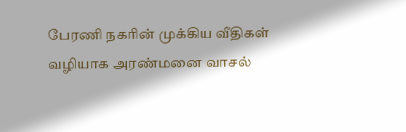பேரணி நகரின் முக்கிய வீதிகள் வழியாக அரண்மனை வாசல்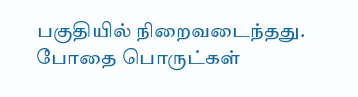பகுதியில் நிறைவடைந்தது. போதை பொருட்கள்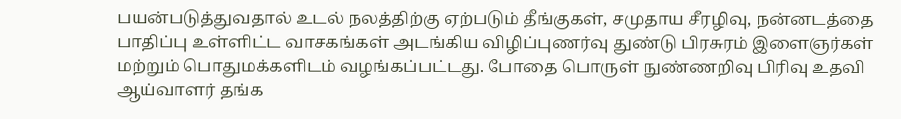பயன்படுத்துவதால் உடல் நலத்திற்கு ஏற்படும் தீங்குகள், சமுதாய சீரழிவு, நன்னடத்தை பாதிப்பு உள்ளிட்ட வாசகங்கள் அடங்கிய விழிப்புணர்வு துண்டு பிரசுரம் இளைஞர்கள் மற்றும் பொதுமக்களிடம் வழங்கப்பட்டது. போதை பொருள் நுண்ணறிவு பிரிவு உதவி ஆய்வாளர் தங்க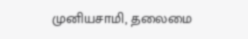முனியசாமி, தலைமை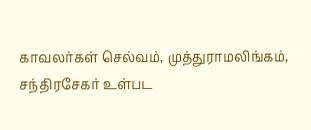காவலர்கள் செல்வம், முத்துராமலிங்கம், சந்திரசேகர் உள்பட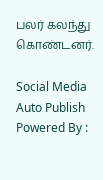பலர் கலந்து கொண்டனர்.

Social Media Auto Publish Powered By :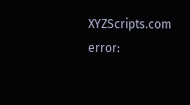XYZScripts.com
error: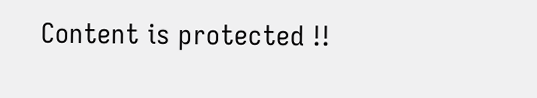Content is protected !!